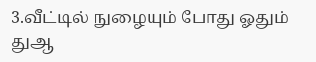3.வீட்டில் நுழையும் போது ஓதும் துஆ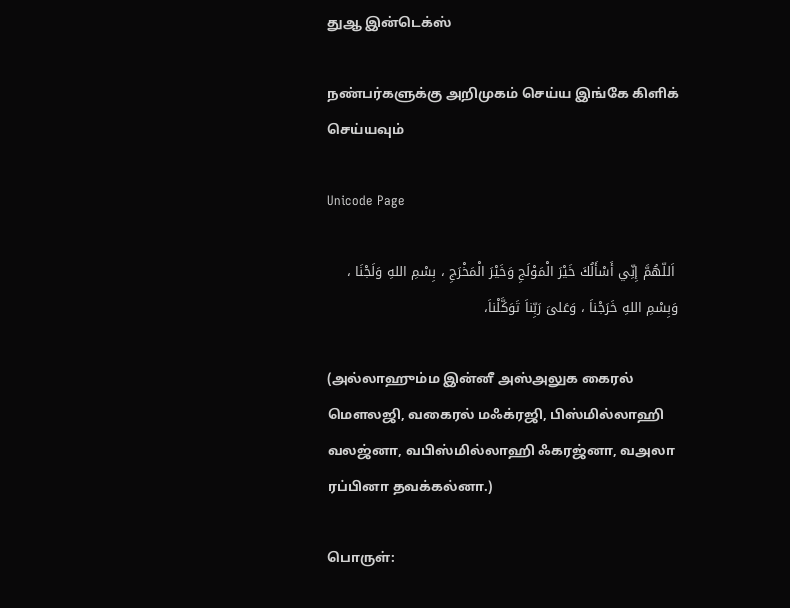துஆ இன்டெக்ஸ்

நண்பர்களுக்கு அறிமுகம் செய்ய இங்கே கிளிக் செய்யவும்

Unicode Page

 اَللّهُمَّ إِنِّي أَسْأَلُكَ خَيْرَ الْمَوْلَجِ وَخَيْرَ الْمَخْرَجِ ، بِسْمِ اللهِ وَلَجْنَا ، وَبِسْمِ اللهِ خَرَجْناَ ، وَعَلىَ رَبِّناَ تَوَكَّلْناَ،

(அல்லாஹும்ம இன்னீ அஸ்அலுக கைரல் மௌலஜி, வகைரல் மஃக்ரஜி, பிஸ்மில்லாஹி வலஜ்னா, வபிஸ்மில்லாஹி ஃகரஜ்னா, வஅலா ரப்பினா தவக்கல்னா.)

பொருள்: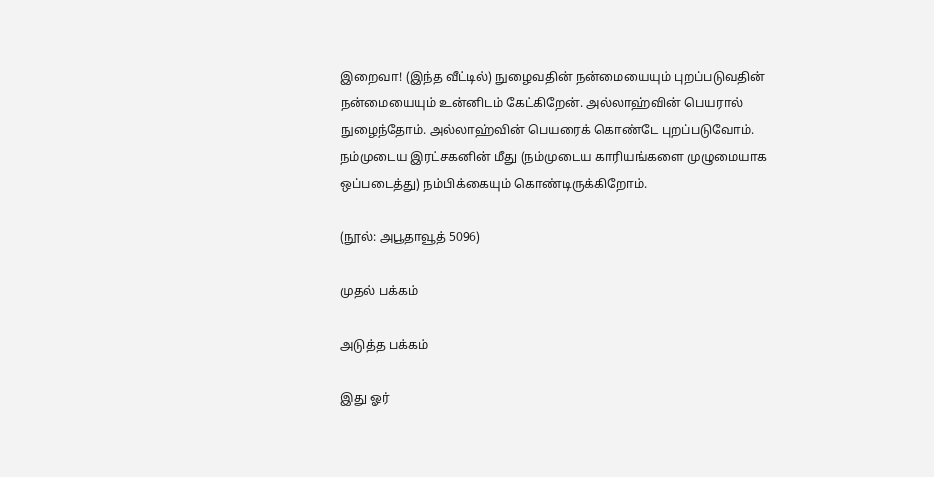இறைவா! (இந்த வீட்டில்) நுழைவதின் நன்மையையும் புறப்படுவதின் நன்மையையும் உன்னிடம் கேட்கிறேன். அல்லாஹ்வின் பெயரால் நுழைந்தோம். அல்லாஹ்வின் பெயரைக் கொண்டே புறப்படுவோம். நம்முடைய இரட்சகனின் மீது (நம்முடைய காரியங்களை முழுமையாக ஒப்படைத்து) நம்பிக்கையும் கொண்டிருக்கிறோம்.

(நூல்: அபூதாவூத் 5096)

முதல் பக்கம்

அடுத்த பக்கம்

இது ஓர்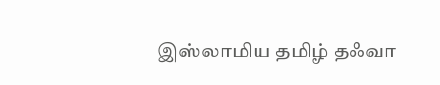இஸ்லாமிய தமிழ் தஃவா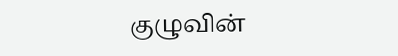குழுவின்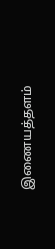இணையத்தளம்